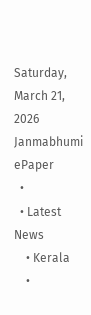Saturday, March 21, 2026
Janmabhumi
ePaper
  •
  • Latest News
    • Kerala
    •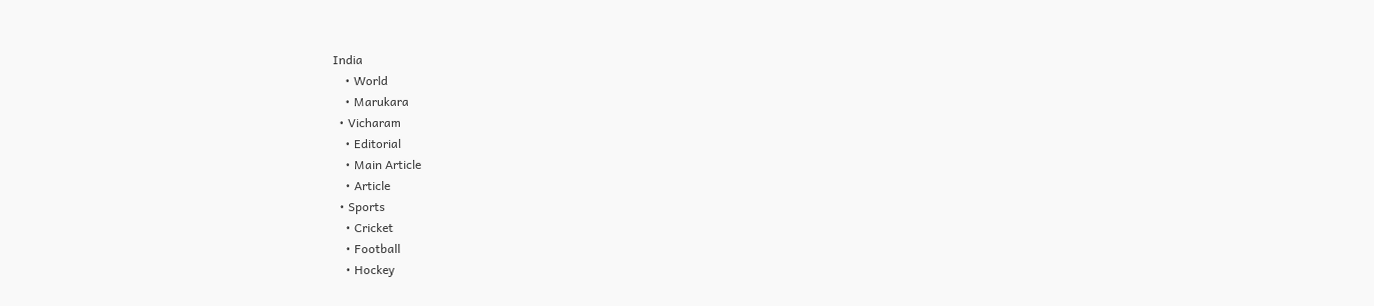India
    • World
    • Marukara
  • Vicharam
    • Editorial
    • Main Article
    • Article
  • Sports
    • Cricket
    • Football
    • Hockey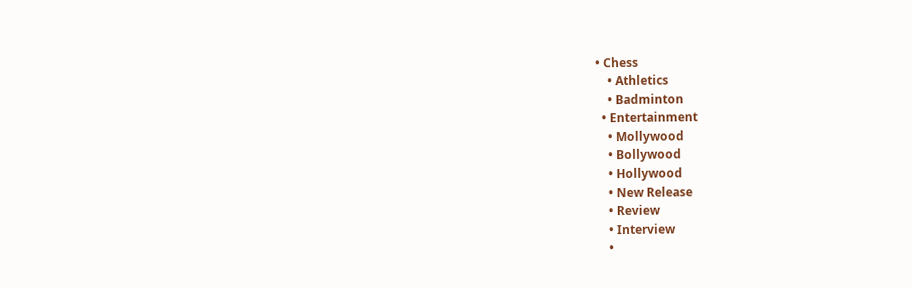• Chess
    • Athletics
    • Badminton
  • Entertainment
    • Mollywood
    • Bollywood
    • Hollywood
    • New Release
    • Review
    • Interview
    •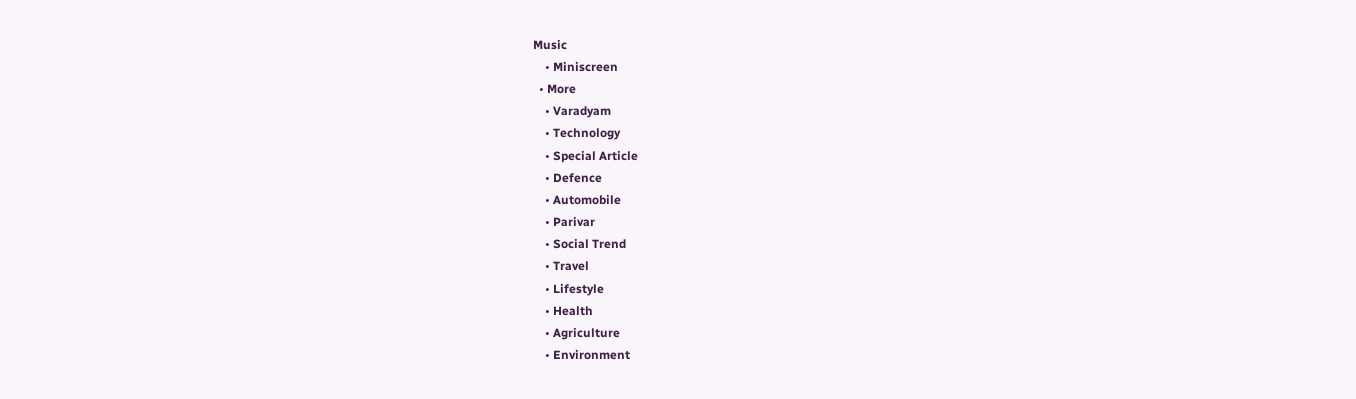Music
    • Miniscreen
  • More
    • Varadyam
    • Technology
    • Special Article
    • Defence
    • Automobile
    • Parivar
    • Social Trend
    • Travel
    • Lifestyle
    • Health
    • Agriculture
    • Environment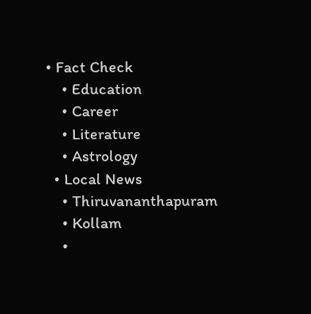• Fact Check
    • Education
    • Career
    • Literature
    • Astrology
  • Local News
    • Thiruvananthapuram
    • Kollam
    •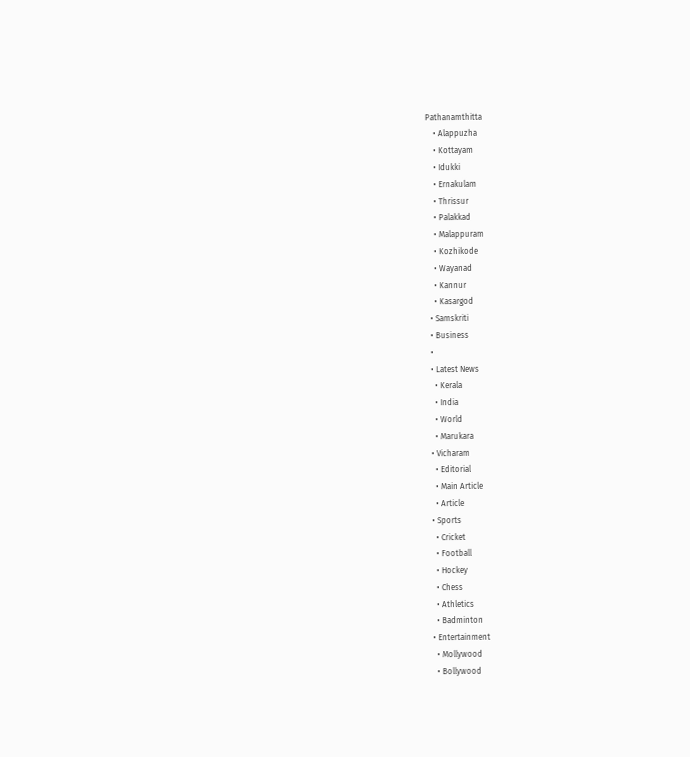Pathanamthitta
    • Alappuzha
    • Kottayam
    • Idukki
    • Ernakulam
    • Thrissur
    • Palakkad
    • Malappuram
    • Kozhikode
    • Wayanad
    • Kannur
    • Kasargod
  • Samskriti
  • Business
  •
  • Latest News
    • Kerala
    • India
    • World
    • Marukara
  • Vicharam
    • Editorial
    • Main Article
    • Article
  • Sports
    • Cricket
    • Football
    • Hockey
    • Chess
    • Athletics
    • Badminton
  • Entertainment
    • Mollywood
    • Bollywood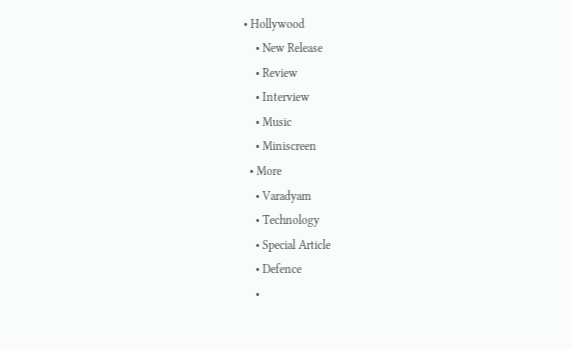• Hollywood
    • New Release
    • Review
    • Interview
    • Music
    • Miniscreen
  • More
    • Varadyam
    • Technology
    • Special Article
    • Defence
    •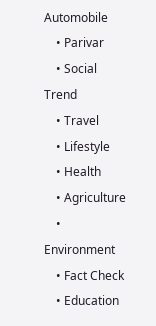Automobile
    • Parivar
    • Social Trend
    • Travel
    • Lifestyle
    • Health
    • Agriculture
    • Environment
    • Fact Check
    • Education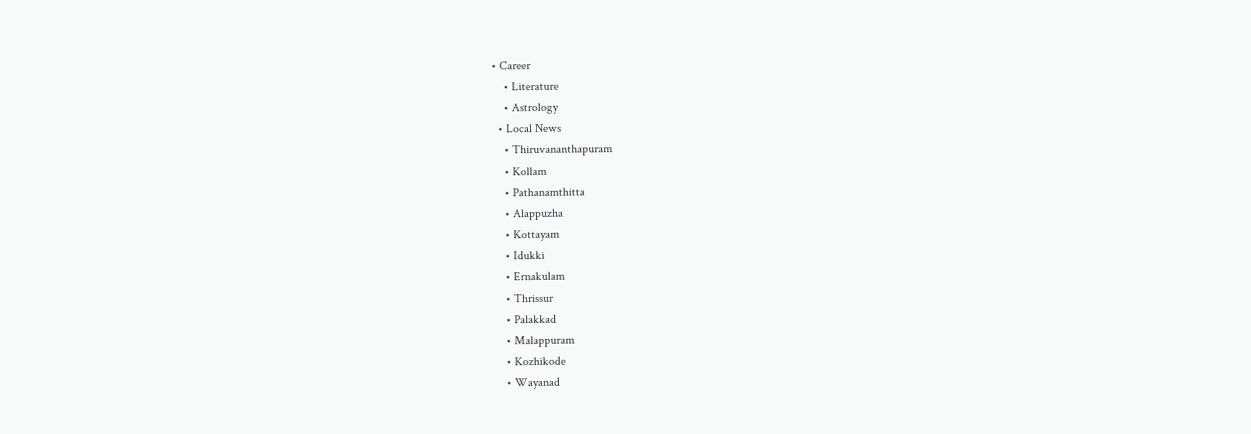• Career
    • Literature
    • Astrology
  • Local News
    • Thiruvananthapuram
    • Kollam
    • Pathanamthitta
    • Alappuzha
    • Kottayam
    • Idukki
    • Ernakulam
    • Thrissur
    • Palakkad
    • Malappuram
    • Kozhikode
    • Wayanad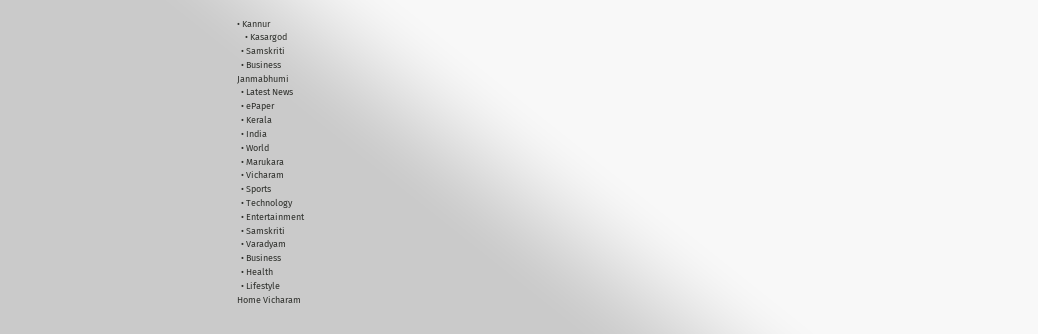• Kannur
    • Kasargod
  • Samskriti
  • Business
Janmabhumi
  • Latest News
  • ePaper
  • Kerala
  • India
  • World
  • Marukara
  • Vicharam
  • Sports
  • Technology
  • Entertainment
  • Samskriti
  • Varadyam
  • Business
  • Health
  • Lifestyle
Home Vicharam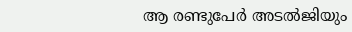ആ രണ്ടുപേര്‍ അടല്‍ജിയും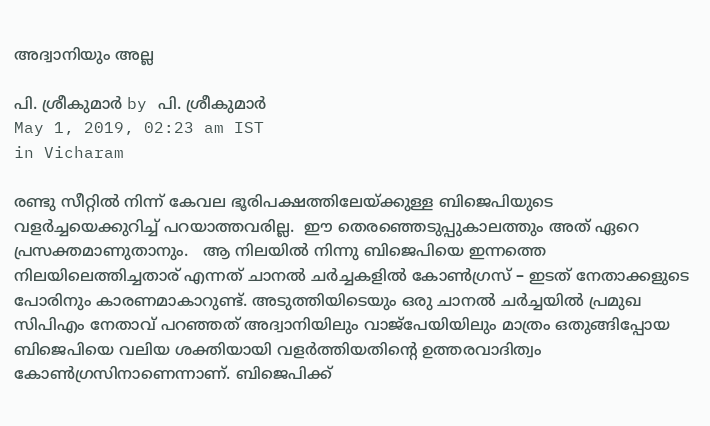അദ്വാനിയും അല്ല

പി. ശ്രീകുമാര്‍ by പി. ശ്രീകുമാര്‍
May 1, 2019, 02:23 am IST
in Vicharam

രണ്ടു സീറ്റില്‍ നിന്ന് കേവല ഭൂരിപക്ഷത്തിലേയ്‌ക്കുള്ള ബിജെപിയുടെ വളര്‍ച്ചയെക്കുറിച്ച് പറയാത്തവരില്ല.  ഈ തെരഞ്ഞെടുപ്പുകാലത്തും അത് ഏറെ പ്രസക്തമാണുതാനും.   ആ നിലയില്‍ നിന്നു ബിജെപിയെ ഇന്നത്തെ നിലയിലെത്തിച്ചതാര് എന്നത് ചാനല്‍ ചര്‍ച്ചകളില്‍ കോണ്‍ഗ്രസ് – ഇടത് നേതാക്കളുടെ പോരിനും കാരണമാകാറുണ്ട്. അടുത്തിയിടെയും ഒരു ചാനല്‍ ചര്‍ച്ചയില്‍ പ്രമുഖ സിപിഎം നേതാവ് പറഞ്ഞത് അദ്വാനിയിലും വാജ്‌പേയിയിലും മാത്രം ഒതുങ്ങിപ്പോയ ബിജെപിയെ വലിയ ശക്തിയായി വളര്‍ത്തിയതിന്റെ ഉത്തരവാദിത്വം കോണ്‍ഗ്രസിനാണെന്നാണ്. ബിജെപിക്ക്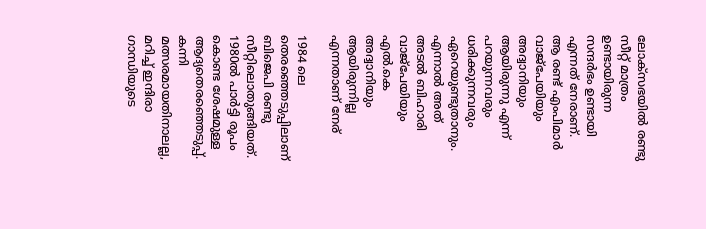ലോക്‌സഭയില്‍ രണ്ടു സീറ്റ് മാത്രം ഉണ്ടായിരുന്ന സന്ദര്‍ഭം ഉണ്ടായി എന്നത് നേരാണ്. ആ രണ്ട് എംപിമാര്‍ വാജ്‌പേയിയും അദ്വാനിയും ആയിരുന്നു എന്ന് പറയുന്നവരും ധരിക്കുന്നവരും ഏറെയുണ്ടുതാനും. എന്നാല്‍ അത് അടല്‍ ബിഹാരി വാജ്‌പേയിയും എല്‍.കെ അദ്വാനിയും ആയിരുന്നില്ല എന്നതാണ് നേര്

1984 ലെ തെരഞ്ഞെടുപ്പിലാണ് ബിജെപി രണ്ടു സീറ്റിലൊതുങ്ങിയത്. 1980ല്‍ പാര്‍ട്ടി രൂപം കൊണ്ട ശേഷമുള്ള ആദ്യതെരഞ്ഞെടുപ്പ്. കന്നി മത്സരമായതിനാലല്ല, മറിച്ച് ഇന്ദിരാ ഗാന്ധിയുടെ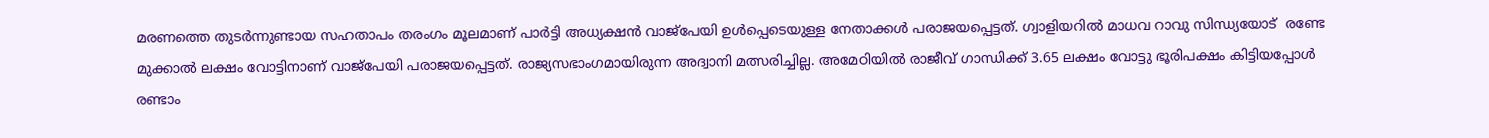മരണത്തെ തുടര്‍ന്നുണ്ടായ സഹതാപം തരംഗം മൂലമാണ് പാര്‍ട്ടി അധ്യക്ഷന്‍ വാജ്‌പേയി ഉള്‍പ്പെടെയുള്ള നേതാക്കള്‍ പരാജയപ്പെട്ടത്. ഗ്വാളിയറില്‍ മാധവ റാവു സിന്ധ്യയോട്  രണ്ടേ മുക്കാല്‍ ലക്ഷം വോട്ടിനാണ് വാജ്‌പേയി പരാജയപ്പെട്ടത്. രാജ്യസഭാംഗമായിരുന്ന അദ്വാനി മത്സരിച്ചില്ല. അമേഠിയില്‍ രാജീവ് ഗാന്ധിക്ക് 3.65 ലക്ഷം വോട്ടു ഭൂരിപക്ഷം കിട്ടിയപ്പോള്‍ രണ്ടാം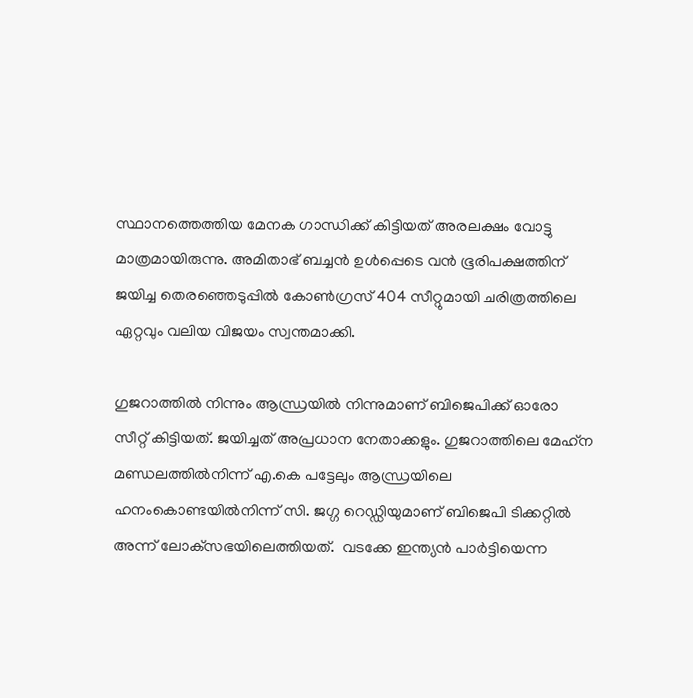സ്ഥാനത്തെത്തിയ മേനക ഗാന്ധിക്ക് കിട്ടിയത് അരലക്ഷം വോട്ടു മാത്രമായിരുന്നു. അമിതാഭ് ബച്ചന്‍ ഉള്‍പ്പെടെ വന്‍ ഭൂരിപക്ഷത്തിന് ജയിച്ച തെരഞ്ഞെടുപ്പില്‍ കോണ്‍ഗ്രസ് 404 സീറ്റുമായി ചരിത്രത്തിലെ ഏറ്റവും വലിയ വിജയം സ്വന്തമാക്കി.

ഗുജറാത്തില്‍ നിന്നും ആന്ധ്രയില്‍ നിന്നുമാണ് ബിജെപിക്ക് ഓരോ സീറ്റ് കിട്ടിയത്. ജയിച്ചത് അപ്രധാന നേതാക്കളും. ഗുജറാത്തിലെ മേഹ്‌ന മണ്ഡലത്തില്‍നിന്ന് എ.കെ പട്ടേലും ആന്ധ്രയിലെ ഹനംകൊണ്ടയില്‍നിന്ന് സി. ജഗ്ഗ റെഡ്ഡിയുമാണ് ബിജെപി ടിക്കറ്റില്‍ അന്ന് ലോക്‌സഭയിലെത്തിയത്.  വടക്കേ ഇന്ത്യന്‍ പാര്‍ട്ടിയെന്ന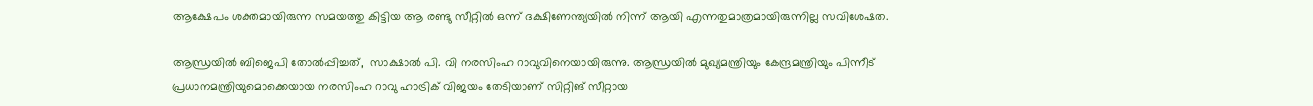ആക്ഷേപം ശക്തമായിരുന്ന സമയത്തു കിട്ടിയ ആ രണ്ടു സീറ്റില്‍ ഒന്ന് ദക്ഷിണേന്ത്യയില്‍ നിന്ന് ആയി എന്നതുമാത്രമായിരുന്നില്ല സവിശേഷത.

ആന്ധ്രയില്‍ ബിജെപി തോല്‍പ്പിച്ചത്,  സാക്ഷാല്‍ പി. വി നരസിംഹ റാവുവിനെയായിരുന്നു. ആന്ധ്രയില്‍ മുഖ്യമന്ത്രിയും കേന്ദ്രമന്ത്രിയും പിന്നീട് പ്രധാനമന്ത്രിയുമൊക്കെയായ നരസിംഹ റാവു ഹാട്രിക് വിജയം തേടിയാണ് സിറ്റിങ് സീറ്റായ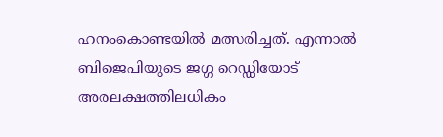ഹനംകൊണ്ടയില്‍ മത്സരിച്ചത്. എന്നാല്‍ ബിജെപിയുടെ ജഗ്ഗ റെഡ്ഡിയോട്  അരലക്ഷത്തിലധികം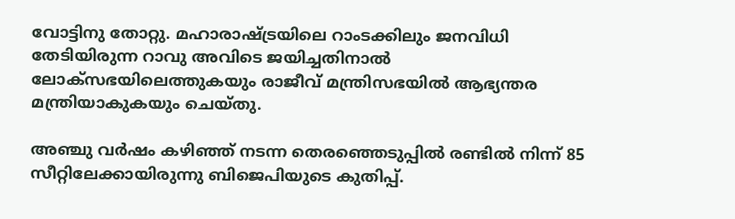വോട്ടിനു തോറ്റു. മഹാരാഷ്‌ട്രയിലെ റാംടക്കിലും ജനവിധി തേടിയിരുന്ന റാവു അവിടെ ജയിച്ചതിനാല്‍ ലോക്‌സഭയിലെത്തുകയും രാജീവ് മന്ത്രിസഭയില്‍ ആഭ്യന്തര മന്ത്രിയാകുകയും ചെയ്തു.

അഞ്ചു വര്‍ഷം കഴിഞ്ഞ് നടന്ന തെരഞ്ഞെടുപ്പില്‍ രണ്ടില്‍ നിന്ന് 85 സീറ്റിലേക്കായിരുന്നു ബിജെപിയുടെ കുതിപ്പ്.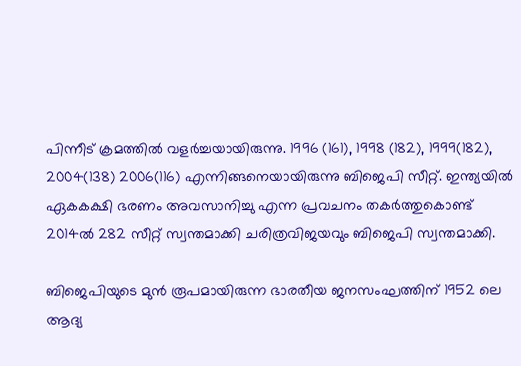പിന്നീട് ക്രമത്തില്‍ വളര്‍ച്ചയായിരുന്നു. 1996 (161), 1998 (182), 1999(182), 2004(138) 2006(116) എന്നിങ്ങനെയായിരുന്നു ബിജെപി സീറ്റ്. ഇന്ത്യയില്‍ ഏകകക്ഷി ഭരണം അവസാനിച്ചു എന്ന പ്രവചനം തകര്‍ത്തുകൊണ്ട് 2014ല്‍ 282 സീറ്റ് സ്വന്തമാക്കി ചരിത്രവിജയവും ബിജെപി സ്വന്തമാക്കി.

ബിജെപിയുടെ മുന്‍ രൂപമായിരുന്ന ഭാരതീയ ജനസംഘത്തിന് 1952 ലെ ആദ്യ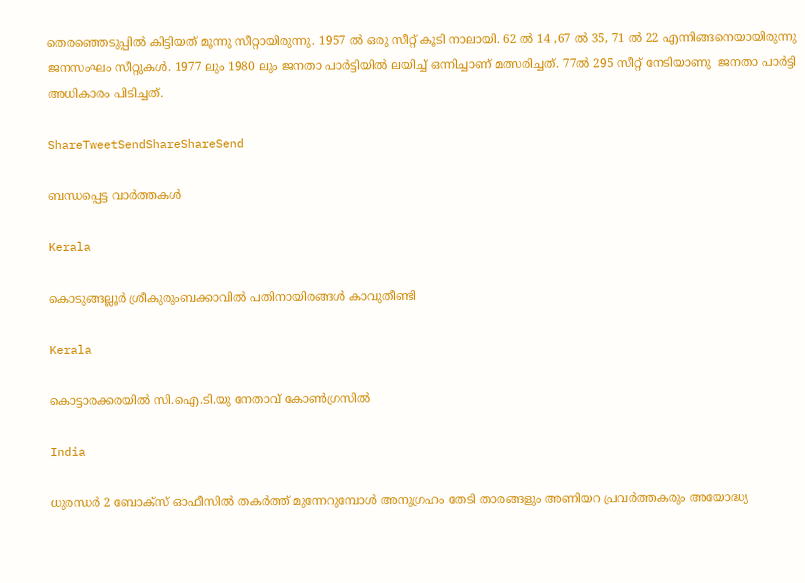തെരഞ്ഞെടുപ്പില്‍ കിട്ടിയത് മൂന്നു സീറ്റായിരുന്നു. 1957 ല്‍ ഒരു സീറ്റ് കൂടി നാലായി. 62 ല്‍ 14 ,67 ല്‍ 35, 71 ല്‍ 22 എന്നിങ്ങനെയായിരുന്നു ജനസംഘം സീറ്റുകള്‍. 1977 ലും 1980 ലും ജനതാ പാര്‍ട്ടിയില്‍ ലയിച്ച് ഒന്നിച്ചാണ് മത്സരിച്ചത്. 77ല്‍ 295 സീറ്റ് നേടിയാണു  ജനതാ പാര്‍ട്ടി അധികാരം പിടിച്ചത്.

ShareTweetSendShareShareSend

ബന്ധപ്പെട്ട വാര്‍ത്തകള്‍

Kerala

കൊടുങ്ങല്ലൂർ ശ്രീകുരുംബക്കാവിൽ പതിനായിരങ്ങൾ കാവുതീണ്ടി

Kerala

കൊട്ടാരക്കരയില്‍ സി.ഐ.ടി.യു നേതാവ് കോണ്‍ഗ്രസില്‍

India

ധുരന്ധർ 2 ബോക്സ് ഓഫീസിൽ തകർത്ത് മുന്നേറുമ്പോൾ അനുഗ്രഹം തേടി താരങ്ങളും അണിയറ പ്രവർത്തകരും അയോദ്ധ്യ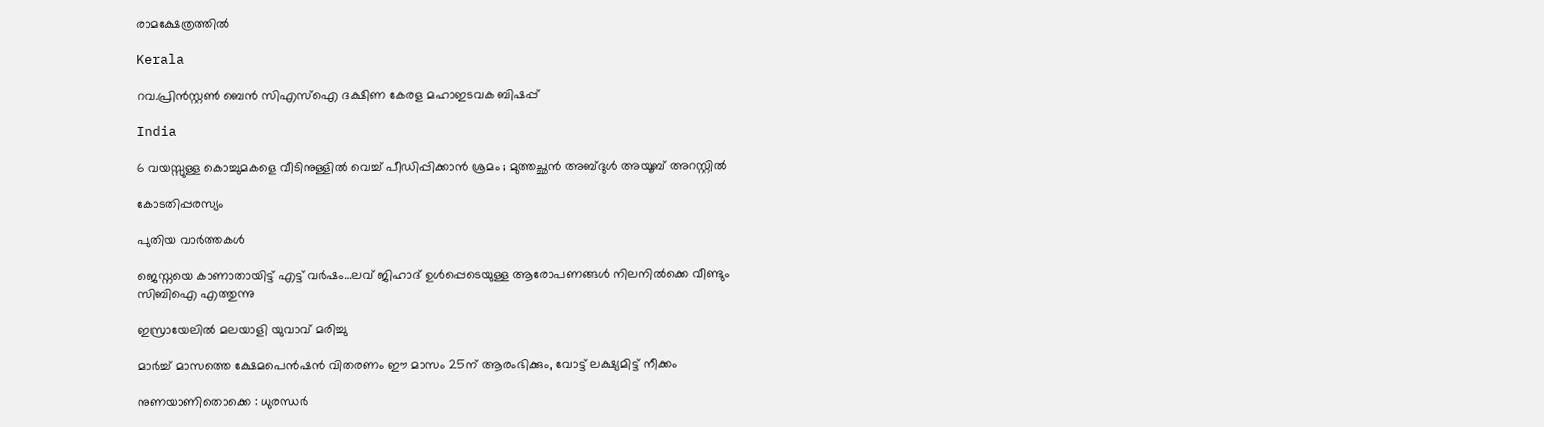രാമക്ഷേത്രത്തിൽ

Kerala

റവ.പ്രിന്‍സ്റ്റണ്‍ ബെന്‍ സിഎസ്‌ഐ ദക്ഷിണ കേരള മഹാഇടവക ബിഷപ്പ്

India

6 വയസ്സുള്ള കൊച്ചുമകളെ വീടിനുള്ളിൽ വെച്ച് പീഡിപ്പിക്കാൻ ശ്രമം ; മുത്തച്ഛൻ അബ്ദുൾ അയൂബ് അറസ്റ്റിൽ

കോടതിപ്പരസ്യം

പുതിയ വാര്‍ത്തകള്‍

ജെസ്നയെ കാണാതായിട്ട് എട്ട് വര്‍ഷം…ലവ് ജിഹാദ് ഉള്‍പ്പെടെയുള്ള ആരോപണങ്ങള്‍ നിലനില്‍ക്കെ വീണ്ടും സിബിഐ എത്തുന്നു

ഇസ്രായേലില്‍ മലയാളി യുവാവ് മരിച്ചു

മാര്‍ച്ച് മാസത്തെ ക്ഷേമപെന്‍ഷന്‍ വിതരണം ഈ മാസം 25ന് ആരംഭിക്കും, വോട്ട് ലക്ഷ്യമിട്ട് നീക്കം

നുണയാണിതൊക്കെ : ധുരന്ധർ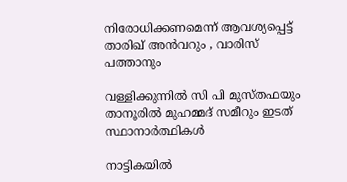നിരോധിക്കണമെന്ന് ആവശ്യപ്പെട്ട് താരിഖ് അൻവറും , വാരിസ് പത്താനും

വള്ളിക്കുന്നില്‍ സി പി മുസ്തഫയും താനൂരില്‍ മുഹമ്മദ് സമീറും ഇടത് സ്ഥാനാര്‍ത്ഥികള്‍

നാട്ടികയില്‍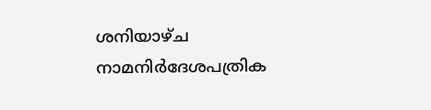ശനിയാഴ്ച നാമനിര്‍ദേശപത്രിക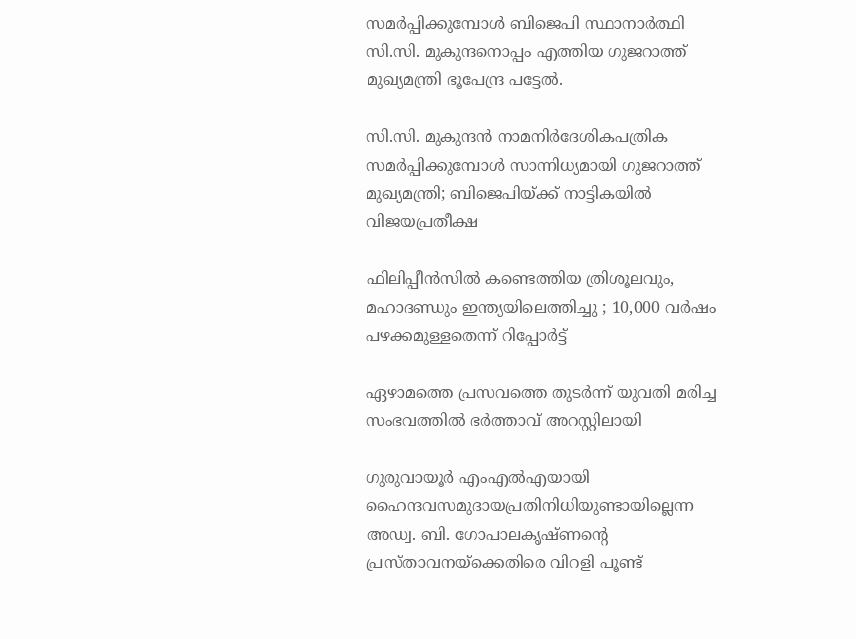സമര്‍പ്പിക്കുമ്പോള്‍ ബിജെപി സ്ഥാനാര്‍ത്ഥി സി.സി. മുകുന്ദനൊപ്പം എത്തിയ ഗുജറാത്ത് മുഖ്യമന്ത്രി ഭൂപേന്ദ്ര പട്ടേല്‍.

സി.സി. മുകുന്ദന്‍ നാമനിര്‍ദേശികപത്രിക സമര്‍പ്പിക്കുമ്പോള്‍ സാന്നിധ്യമായി ഗുജറാത്ത് മുഖ്യമന്ത്രി; ബിജെപിയ്‌ക്ക് നാട്ടികയില്‍ വിജയപ്രതീക്ഷ

ഫിലിപ്പീൻസിൽ കണ്ടെത്തിയ ത്രിശൂലവും, മഹാദണ്ഡും ഇന്ത്യയിലെത്തിച്ചു ; 10,000 വർഷം പഴക്കമുള്ളതെന്ന് റിപ്പോർട്ട്

ഏഴാമത്തെ പ്രസവത്തെ തുടര്‍ന്ന് യുവതി മരിച്ച സംഭവത്തില്‍ ഭര്‍ത്താവ് അറസ്റ്റിലായി

ഗുരുവായൂര്‍ എംഎല്‍എയായി ഹൈന്ദവസമുദായപ്രതിനിധിയുണ്ടായില്ലെന്ന അഡ്വ. ബി. ഗോപാലകൃഷ്ണന്റെ പ്രസ്താവനയ്‌ക്കെതിരെ വിറളി പൂണ്ട്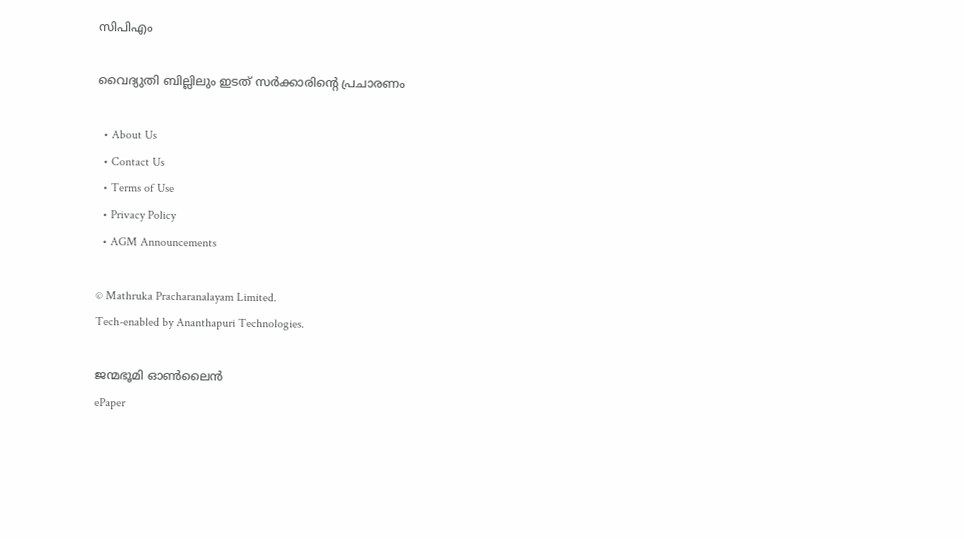സിപിഎം

വൈദ്യുതി ബില്ലിലും ഇടത് സര്‍ക്കാരിന്റെ പ്രചാരണം

  • About Us
  • Contact Us
  • Terms of Use
  • Privacy Policy
  • AGM Announcements

© Mathruka Pracharanalayam Limited.
Tech-enabled by Ananthapuri Technologies.

ജന്മഭൂമി ഓണ്‍ലൈന്‍
ePaper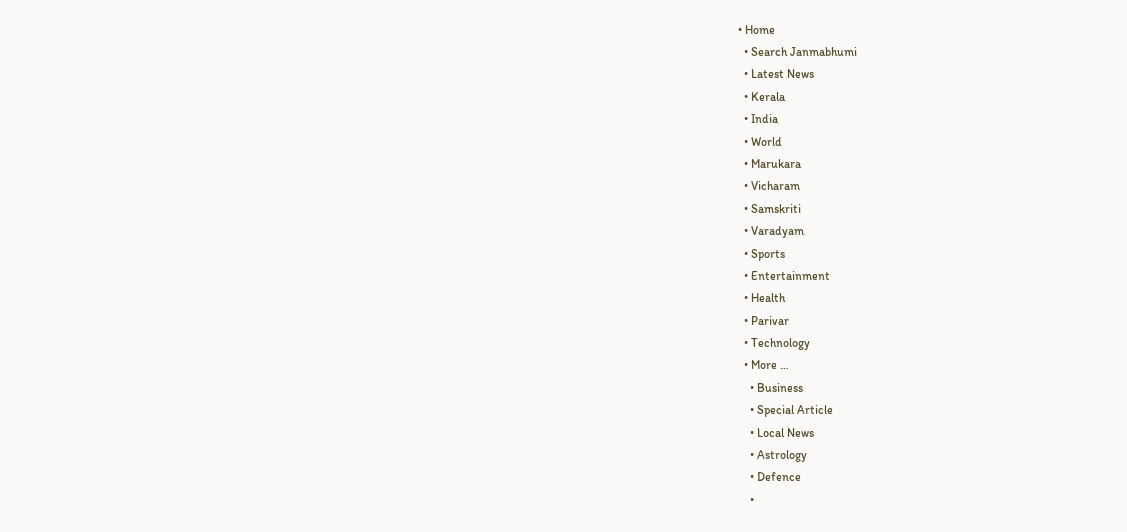• Home
  • Search Janmabhumi
  • Latest News
  • Kerala
  • India
  • World
  • Marukara
  • Vicharam
  • Samskriti
  • Varadyam
  • Sports
  • Entertainment
  • Health
  • Parivar
  • Technology
  • More …
    • Business
    • Special Article
    • Local News
    • Astrology
    • Defence
    •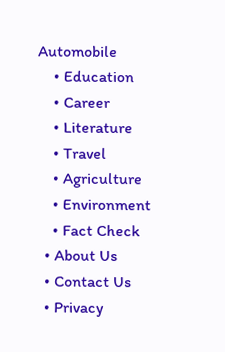Automobile
    • Education
    • Career
    • Literature
    • Travel
    • Agriculture
    • Environment
    • Fact Check
  • About Us
  • Contact Us
  • Privacy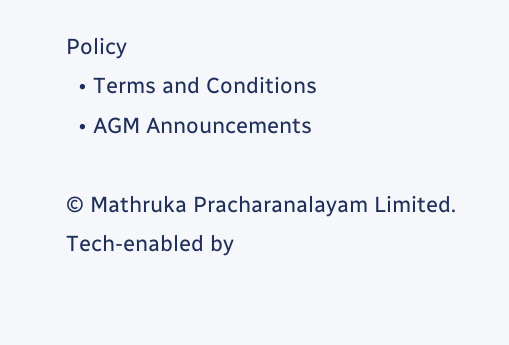Policy
  • Terms and Conditions
  • AGM Announcements

© Mathruka Pracharanalayam Limited.
Tech-enabled by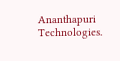Ananthapuri Technologies.